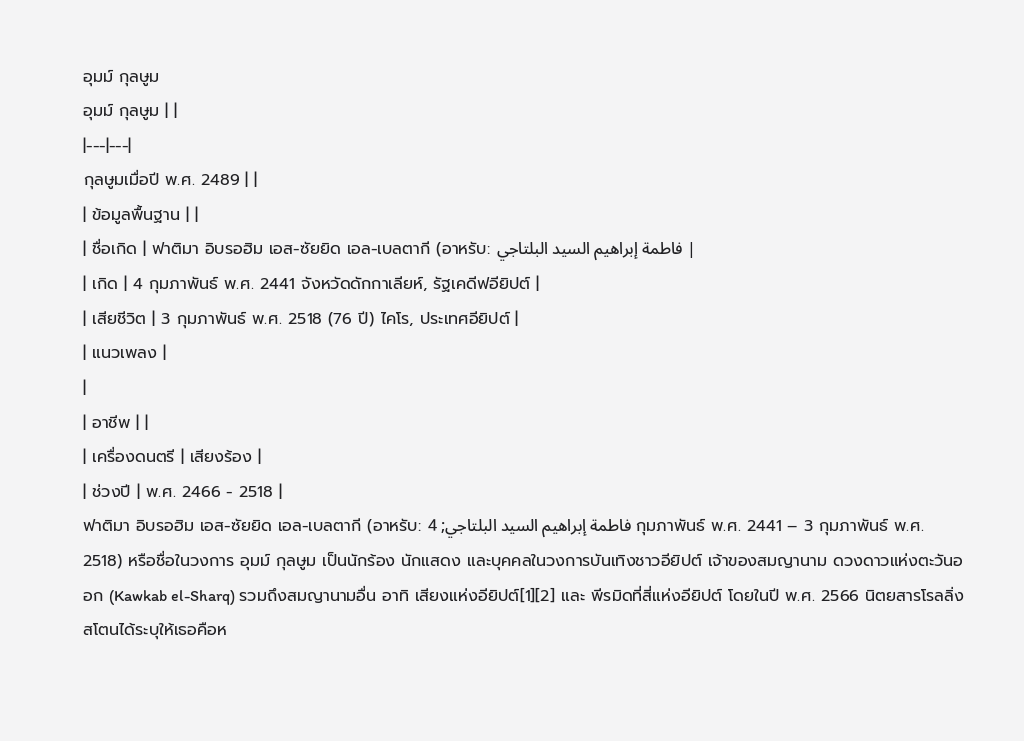อุมม์ กุลษูม
อุมม์ กุลษูม | |
|---|---|
กุลษูมเมื่อปี พ.ศ. 2489 | |
| ข้อมูลพื้นฐาน | |
| ชื่อเกิด | ฟาติมา อิบรอฮิม เอส-ซัยยิด เอล-เบลตากี (อาหรับ: فاطمة إبراهيم السيد البلتاجي |
| เกิด | 4 กุมภาพันธ์ พ.ศ. 2441 จังหวัดดักกาเลียห์, รัฐเคดีฟอียิปต์ |
| เสียชีวิต | 3 กุมภาพันธ์ พ.ศ. 2518 (76 ปี) ไคโร, ประเทศอียิปต์ |
| แนวเพลง |
|
| อาชีพ | |
| เครื่องดนตรี | เสียงร้อง |
| ช่วงปี | พ.ศ. 2466 - 2518 |
ฟาติมา อิบรอฮิม เอส-ซัยยิด เอล-เบลตากี (อาหรับ: فاطمة إبراهيم السيد البلتاجي; 4 กุมภาพันธ์ พ.ศ. 2441 – 3 กุมภาพันธ์ พ.ศ. 2518) หรือชื่อในวงการ อุมม์ กุลษูม เป็นนักร้อง นักแสดง และบุคคลในวงการบันเทิงชาวอียิปต์ เจ้าของสมญานาม ดวงดาวแห่งตะวันออก (Kawkab el-Sharq) รวมถึงสมญานามอื่น อาทิ เสียงแห่งอียิปต์[1][2] และ พีรมิดที่สี่แห่งอียิปต์ โดยในปี พ.ศ. 2566 นิตยสารโรลลิ่งสโตนได้ระบุให้เธอคือห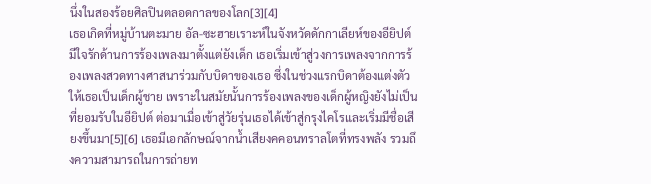นึ่งในสองร้อยศิลปินตลอดกาลของโลก[3][4]
เธอเกิดที่หมู่บ้านตะมาย อัล-ซะฮายเราะห์ในจังหวัดดักกาเลียห์ของอียิปต์ มีใจรักด้านการร้องเพลงมาตั้งแต่ยังเด็ก เธอเริ่มเข้าสู่วงการเพลงจากการร้องเพลงสวดทางศาสนาร่วมกับบิดาของเธอ ซึ่งในช่วงแรกบิดาต้องแต่งตัวให้เธอเป็นเด็กผู้ชาย เพราะในสมัยนั้นการร้องเพลงของเด็กผู้หญิงยังไม่เป็นที่ยอมรับในอียิปต์ ต่อมาเมื่อเข้าสู่วัยรุ่นเธอได้เข้าสู่กรุงไคโรและเริ่มมีชื่อเสียงขึ้นมา[5][6] เธอมีเอกลักษณ์จากน้ำเสียงคคอนทราลโตที่ทรงพลัง รวมถึงความสามารถในการถ่ายท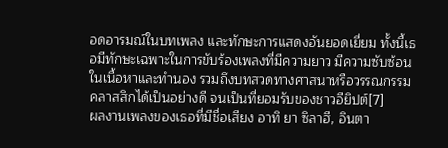อดอารมณ์ในบทเพลง และทักษะการแสดงอันยอดเยี่ยม ทั้งนี้เธอมีทักษะเฉพาะในการขับร้องเพลงที่มีความยาว มีความซับซ้อนในเนื้อหาและทำนอง รวมถึงบทสวดทางศาสนาหรือวรรณกรรมคลาสสิกได้เป็นอย่างดี จนเป็นที่ยอมรับของชาวอียิปต์[7]
ผลงานเพลงของเธอที่มีชื่อเสียง อาทิ ยา ซิลาฮี, อินตา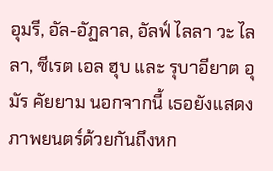อุมรี, อัล-อัฏลาล, อัลฟ์ ไลลา วะ ไลลา, ซีเรต เอล ฮุบ และ รุบาอียาต อุมัร คัยยาม นอกจากนี้ เธอยังแสดงภาพยนตร์ด้วยกันถึงหก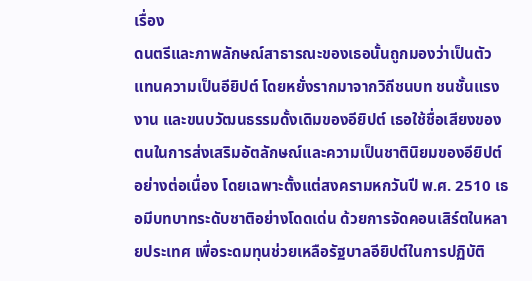เรื่อง
ดนตรีและภาพลักษณ์สาธารณะของเธอนั้นถูกมองว่าเป็นตัวแทนความเป็นอียิปต์ โดยหยั่งรากมาจากวิถีชนบท ชนชั้นแรงงาน และขนบวัฒนธรรมดั้งเดิมของอียิปต์ เธอใช้ชื่อเสียงของตนในการส่งเสริมอัตลักษณ์และความเป็นชาตินิยมของอียิปต์อย่างต่อเนื่อง โดยเฉพาะตั้งแต่สงครามหกวันปี พ.ศ. 2510 เธอมีบทบาทระดับชาติอย่างโดดเด่น ด้วยการจัดคอนเสิร์ตในหลายประเทศ เพื่อระดมทุนช่วยเหลือรัฐบาลอียิปต์ในการปฏิบัติ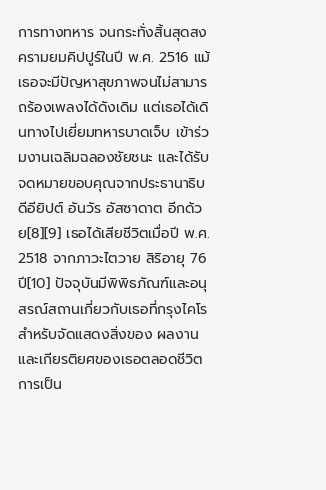การทางทหาร จนกระทั่งสิ้นสุดสงครามยมคิปปูร์ในปี พ.ศ. 2516 แม้เธอจะมีปัญหาสุขภาพจนไม่สามารถร้องเพลงได้ดังเดิม แต่เธอได้เดินทางไปเยี่ยมทหารบาดเจ็บ เข้าร่วมงานเฉลิมฉลองชัยชนะ และได้รับจดหมายขอบคุณจากประธานาธิบดีอียิปต์ อันวัร อัสซาดาต อีกด้วย[8][9] เธอได้เสียชีวิตเมื่อปี พ.ศ. 2518 จากภาวะไตวาย สิริอายุ 76 ปี[10] ปัจจุบันมีพิพิธภัณฑ์และอนุสรณ์สถานเกี่ยวกับเธอที่กรุงไคโรสำหรับจัดแสดงสิ่งของ ผลงาน และเกียรติยศของเธอตลอดชีวิตการเป็น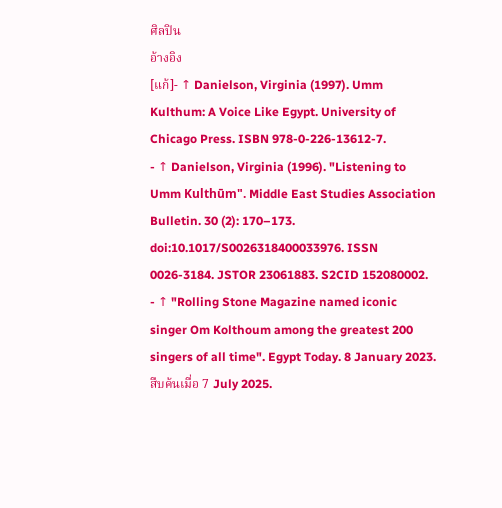ศิลปิน
อ้างอิง
[แก้]- ↑ Danielson, Virginia (1997). Umm Kulthum: A Voice Like Egypt. University of Chicago Press. ISBN 978-0-226-13612-7.
- ↑ Danielson, Virginia (1996). "Listening to Umm Kulthūm". Middle East Studies Association Bulletin. 30 (2): 170–173. doi:10.1017/S0026318400033976. ISSN 0026-3184. JSTOR 23061883. S2CID 152080002.
- ↑ "Rolling Stone Magazine named iconic singer Om Kolthoum among the greatest 200 singers of all time". Egypt Today. 8 January 2023. สืบค้นเมื่อ 7 July 2025.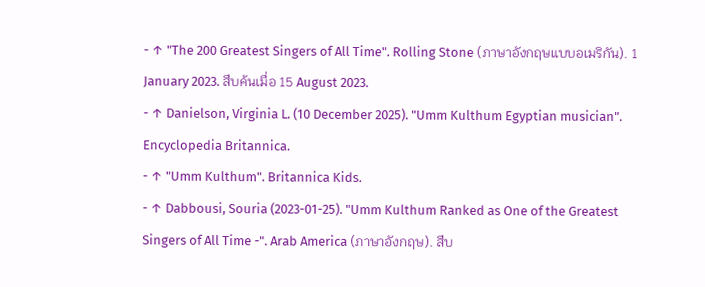- ↑ "The 200 Greatest Singers of All Time". Rolling Stone (ภาษาอังกฤษแบบอเมริกัน). 1 January 2023. สืบค้นเมื่อ 15 August 2023.
- ↑ Danielson, Virginia L. (10 December 2025). "Umm Kulthum Egyptian musician". Encyclopedia Britannica.
- ↑ "Umm Kulthum". Britannica Kids.
- ↑ Dabbousi, Souria (2023-01-25). "Umm Kulthum Ranked as One of the Greatest Singers of All Time -". Arab America (ภาษาอังกฤษ). สืบ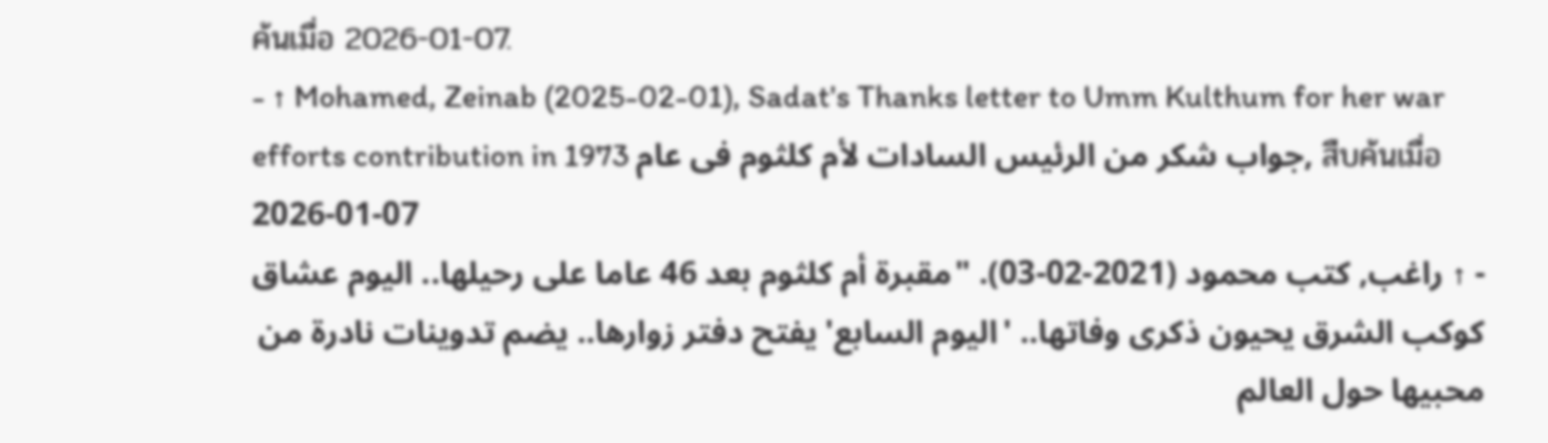ค้นเมื่อ 2026-01-07.
- ↑ Mohamed, Zeinab (2025-02-01), Sadat's Thanks letter to Umm Kulthum for her war efforts contribution in 1973 جواب شكر من الرئيس السادات لأم كلثوم فى عام, สืบค้นเมื่อ 2026-01-07
- ↑ راغب, كتب محمود (2021-02-03). "مقبرة أم كلثوم بعد 46 عاما على رحيلها.. اليوم عشاق كوكب الشرق يحيون ذكرى وفاتها.. 'اليوم السابع' يفتح دفتر زوارها.. يضم تدوينات نادرة من محبيها حول العالم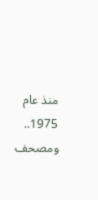منذ عام 1975.. ومصحف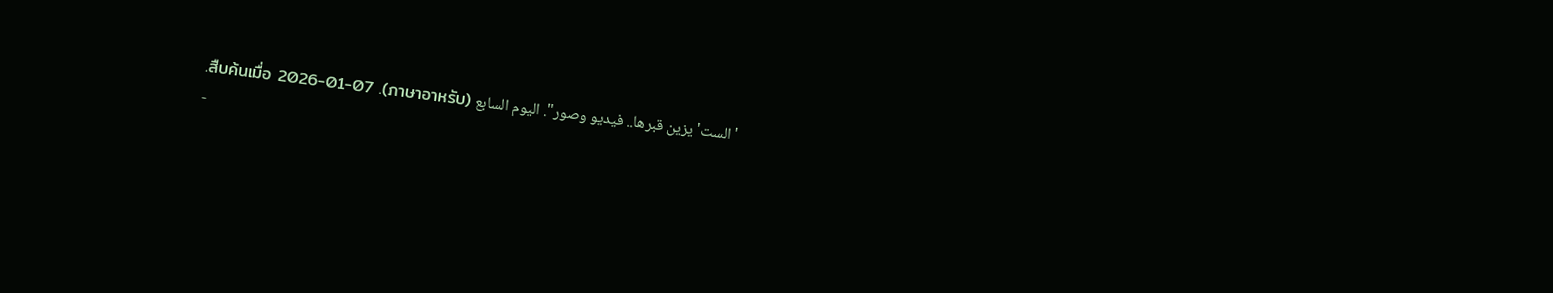'الست' يزين قبرها.. فيديو وصور". اليوم السابع (ภาษาอาหรับ). สืบค้นเมื่อ 2026-01-07.
-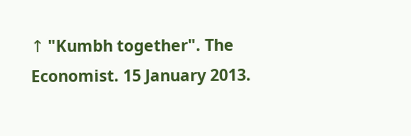↑ "Kumbh together". The Economist. 15 January 2013.